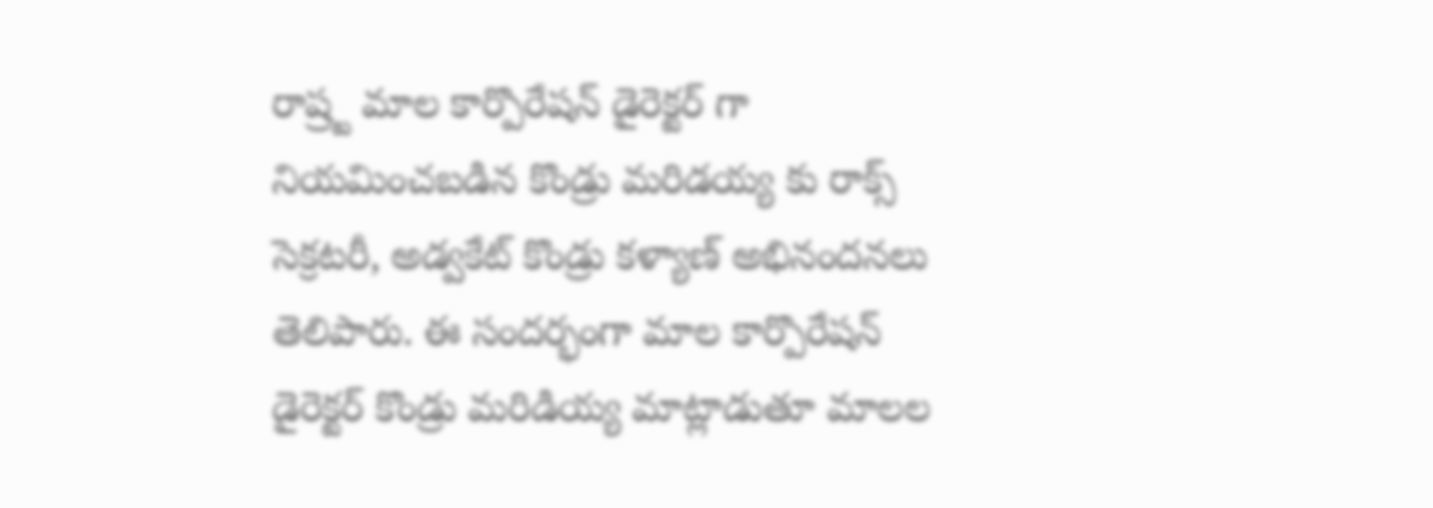రాష్ర్ట మాల కార్పొరేషన్ డైరెక్టర్ గా నియమించబడిన కొండ్రు మరిడయ్య కు రాక్స్ సెక్రటరీ, అడ్వకేట్ కొండ్రు కళ్యాణ్ అభినందనలు తెలిపారు. ఈ సందర్భంగా మాల కార్పొరేషన్ డైరెక్టర్ కొండ్రు మరిడియ్య మాట్లాడుతూ మాలల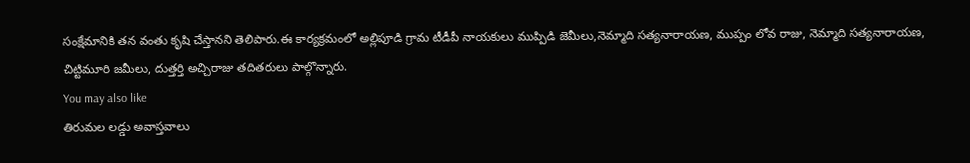సంక్షేమానికి తన వంతు కృషి చేస్తానని తెలిపారు.ఈ కార్యక్రమంలో అల్లిపూడి గ్రామ టీడీపీ నాయకులు ముప్పిడి జెమీలు,నెమ్మాది సత్యనారాయణ, ముప్పం లోవ రాజు, నెమ్మాది సత్యనారాయణ, చిట్టిమూరి జమీలు, దుత్తర్తి అచ్చిరాజు తదితరులు పాల్గొన్నారు.
You may also like
తిరుమల లడ్డు అవాస్తవాలు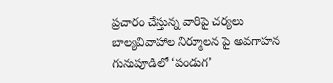ప్రచారం చేస్తున్న వారిపై చర్యలు
బాల్యవివాహాల నిర్మూలన పై అవగాహన
గునుపూడిలో ‘పండుగ’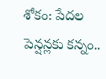శోకం: పేదల పెన్షన్లకు కన్నం..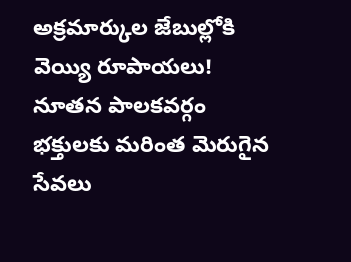అక్రమార్కుల జేబుల్లోకి వెయ్యి రూపాయలు!
నూతన పాలకవర్గం భక్తులకు మరింత మెరుగైన సేవలు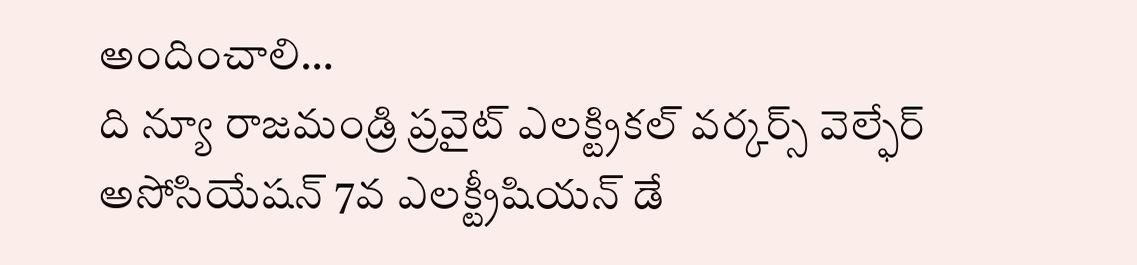అందించాలి…
ది న్యూ రాజమండ్రి ప్రవైట్ ఎలక్ట్రికల్ వర్కర్స్ వెల్ఫేర్ అసోసియేషన్ 7వ ఎలక్ట్రీషియన్ డే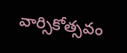వార్సికోత్సవం